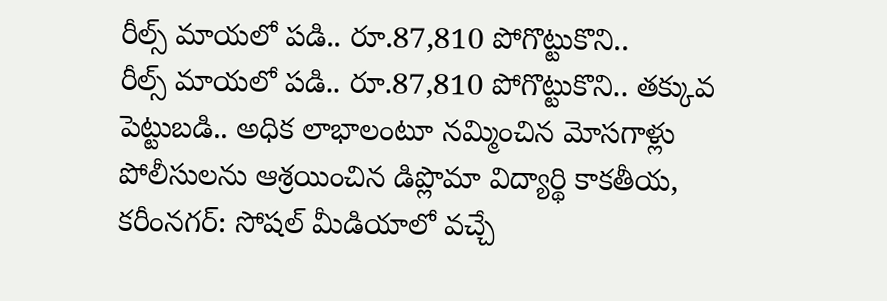రీల్స్ మాయలో పడి.. రూ.87,810 పోగొట్టుకొని..
రీల్స్ మాయలో పడి.. రూ.87,810 పోగొట్టుకొని.. తక్కువ పెట్టుబడి.. అధిక లాభాలంటూ నమ్మించిన మోసగాళ్లు పోలీసులను ఆశ్రయించిన డిప్లొమా విద్యార్థి కాకతీయ, కరీంనగర్: సోషల్ మీడియాలో వచ్చే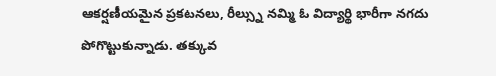ఆకర్షణీయమైన ప్రకటనలు, రీల్స్ను నమ్మి ఓ విద్యార్థి భారీగా నగదు పోగొట్టుకున్నాడు. తక్కువ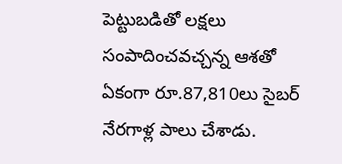పెట్టుబడితో లక్షలు సంపాదించవచ్చన్న ఆశతో ఏకంగా రూ.87,810లు సైబర్ నేరగాళ్ల పాలు చేశాడు.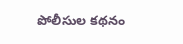పోలీసుల కథనం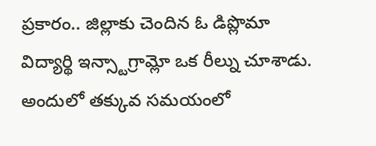ప్రకారం.. జిల్లాకు చెందిన ఓ డిప్లొమా విద్యార్థి ఇన్స్టాగ్రామ్లో ఒక రీల్ను చూశాడు. అందులో తక్కువ సమయంలో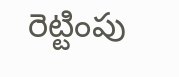రెట్టింపు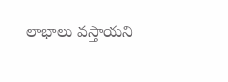లాభాలు వస్తాయని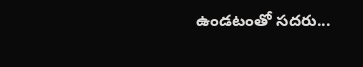ఉండటంతో సదరు...